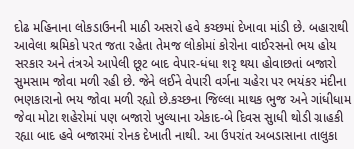દોઢ મહિનાના લોકડાઉનની માઠી અસરો હવે કચ્છમાં દેખાવા માંડી છે. બહારાથી આવેલા શ્રમિકો પરત જતા રહેતા તેમજ લોકોમાં કોરોના વાઈરસનો ભય હોય સરકાર અને તંત્રએ આપેલી છૂટ બાદ વેપાર-ધંધા શરૃ થયા હોવાછતાં બજારો સુમસામ જોવા મળી રહી છે. જેને લઈને વેપારી વર્ગના ચહેરા પર ભયંકર મંદીના ભણકારાનો ભય જોવા મળી રહ્યો છે.કચ્છના જિલ્લા માથક ભુજ અને ગાંધીધામ જેવા મોટા શહેરોમાં પણ બજારો ખુલ્યાના એકાદ-બે દિવસ સુાધી થોડી ગ્રાહકી રહ્યા બાદ હવે બજારમાં રોનક દેખાતી નાથી. આ ઉપરાંત અબડાસાના તાલુકા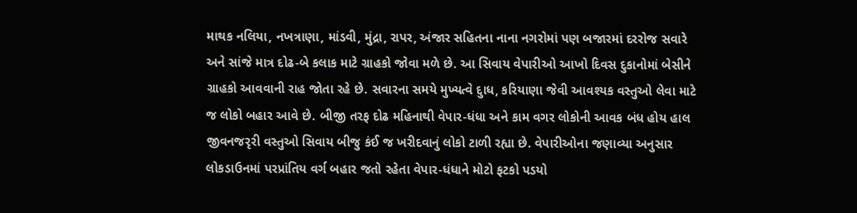માથક નલિયા, નખત્રાણા, માંડવી, મુંદ્રા, રાપર, અંજાર સહિતના નાના નગરોમાં પણ બજારમાં દરરોજ સવારે અને સાંજે માત્ર દોઢ-બે કલાક માટે ગ્રાહકો જોવા મળે છે. આ સિવાય વેપારીઓ આખો દિવસ દુકાનોમાં બેસીને ગ્રાહકો આવવાની રાહ જોતા રહે છે. સવારના સમયે મુખ્યત્વે દુાધ, કરિયાણા જેવી આવશ્યક વસ્તુઓ લેવા માટે જ લોકો બહાર આવે છે. બીજી તરફ દોઢ મહિનાથી વેપાર-ધંધા અને કામ વગર લોકોની આવક બંધ હોય હાલ જીવનજરૃરી વસ્તુઓ સિવાય બીજુ કંઈ જ ખરીદવાનું લોકો ટાળી રહ્યા છે. વેપારીઓના જણાવ્યા અનુસાર લોકડાઉનમાં પરપ્રાંતિય વર્ગ બહાર જતો રહેતા વેપાર-ધંધાને મોટો ફટકો પડયો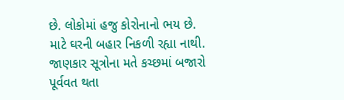છે. લોકોમાં હજુ કોરોનાનો ભય છે. માટે ઘરની બહાર નિકળી રહ્યા નાથી. જાણકાર સૂત્રોના મતે કચ્છમાં બજારો પૂર્વવત થતા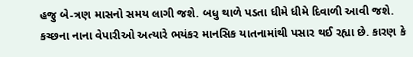હજુ બે-ત્રણ માસનો સમય લાગી જશે. બધુ થાળે પડતા ધીમે ધીમે દિવાળી આવી જશે. કચ્છના નાના વેપારીઓ અત્યારે ભયંકર માનસિક યાતનામાંથી પસાર થઈ રહ્યા છે. કારણ કે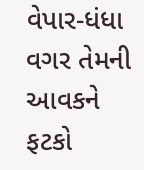વેપાર-ધંધા વગર તેમની આવકને ફટકો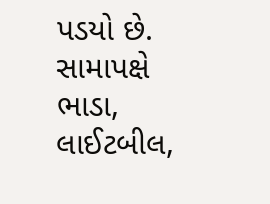પડયો છે. સામાપક્ષે ભાડા, લાઈટબીલ,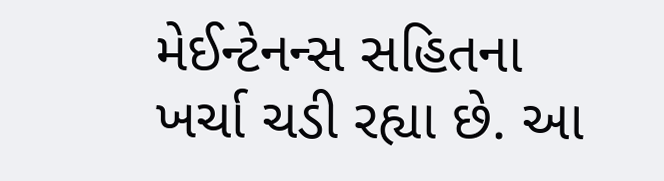મેઈન્ટેનન્સ સહિતના ખર્ચા ચડી રહ્યા છે. આ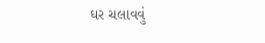ઘર ચલાવવું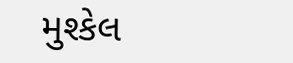મુશ્કેલ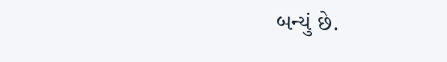બન્યું છે.